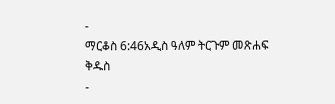-
ማርቆስ 6:46አዲስ ዓለም ትርጉም መጽሐፍ ቅዱስ
-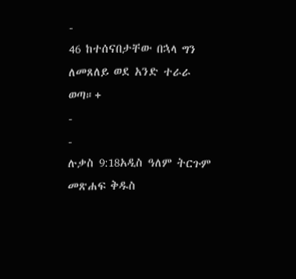-
46 ከተሰናበታቸው በኋላ ግን ለመጸለይ ወደ አንድ ተራራ ወጣ።+
-
-
ሉቃስ 9:18አዲስ ዓለም ትርጉም መጽሐፍ ቅዱስ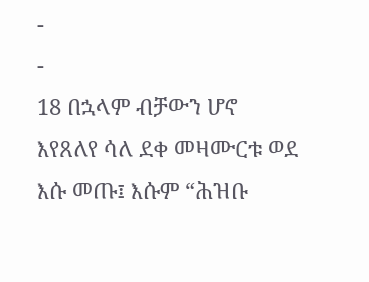-
-
18 በኋላም ብቻውን ሆኖ እየጸለየ ሳለ ደቀ መዛሙርቱ ወደ እሱ መጡ፤ እሱም “ሕዝቡ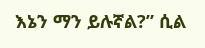እኔን ማን ይሉኛል?” ሲል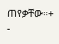ጠየቃቸው።+
-